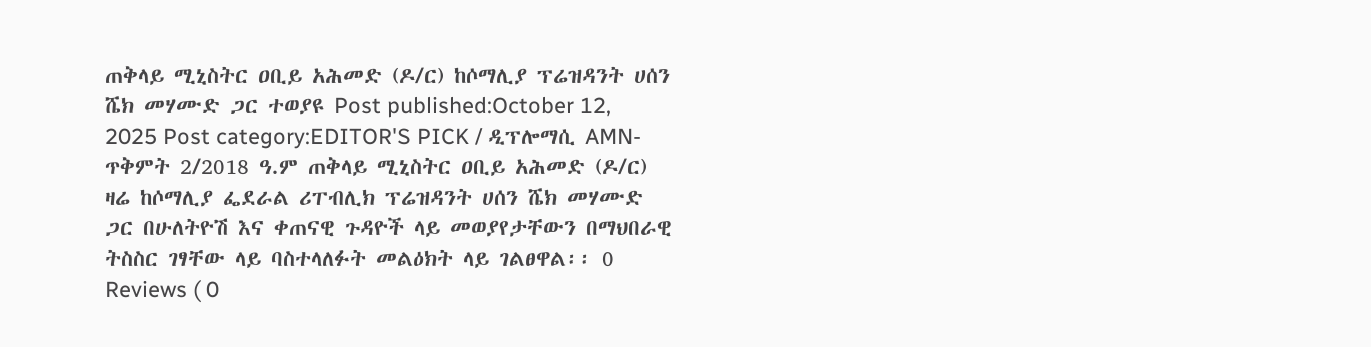ጠቅላይ ሚኒስትር ዐቢይ አሕመድ (ዶ/ር) ከሶማሊያ ፕሬዝዳንት ሀሰን ሼክ መሃሙድ ጋር ተወያዩ Post published:October 12, 2025 Post category:EDITOR'S PICK / ዲፕሎማሲ AMN- ጥቅምት 2/2018 ዓ.ም ጠቅላይ ሚኒስትር ዐቢይ አሕመድ (ዶ/ር) ዛሬ ከሶማሊያ ፌደራል ሪፐብሊክ ፕሬዝዳንት ሀሰን ሼክ መሃሙድ ጋር በሁለትዮሽ እና ቀጠናዊ ጉዳዮች ላይ መወያየታቸውን በማህበራዊ ትስስር ገፃቸው ላይ ባስተላለፉት መልዕክት ላይ ገልፀዋል፡፡ 0 Reviews ( 0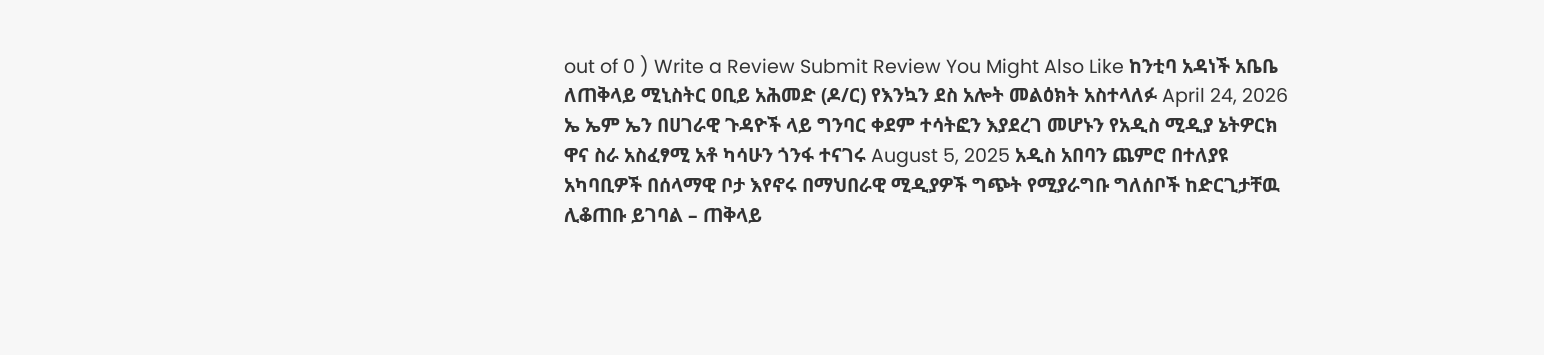out of 0 ) Write a Review Submit Review You Might Also Like ከንቲባ አዳነች አቤቤ ለጠቅላይ ሚኒስትር ዐቢይ አሕመድ (ዶ/ር) የእንኳን ደስ አሎት መልዕክት አስተላለፉ April 24, 2026 ኤ ኤም ኤን በሀገራዊ ጉዳዮች ላይ ግንባር ቀደም ተሳትፎን እያደረገ መሆኑን የአዲስ ሚዲያ ኔትዎርክ ዋና ስራ አስፈፃሚ አቶ ካሳሁን ጎንፋ ተናገሩ August 5, 2025 አዲስ አበባን ጨምሮ በተለያዩ አካባቢዎች በሰላማዊ ቦታ እየኖሩ በማህበራዊ ሚዲያዎች ግጭት የሚያራግቡ ግለሰቦች ከድርጊታቸዉ ሊቆጠቡ ይገባል – ጠቅላይ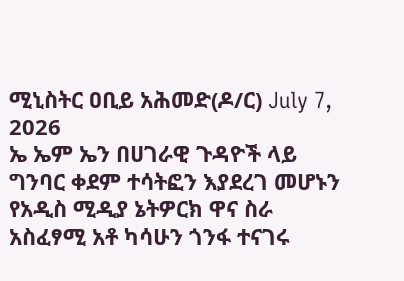ሚኒስትር ዐቢይ አሕመድ(ዶ/ር) July 7, 2026
ኤ ኤም ኤን በሀገራዊ ጉዳዮች ላይ ግንባር ቀደም ተሳትፎን እያደረገ መሆኑን የአዲስ ሚዲያ ኔትዎርክ ዋና ስራ አስፈፃሚ አቶ ካሳሁን ጎንፋ ተናገሩ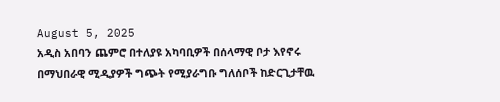August 5, 2025
አዲስ አበባን ጨምሮ በተለያዩ አካባቢዎች በሰላማዊ ቦታ እየኖሩ በማህበራዊ ሚዲያዎች ግጭት የሚያራግቡ ግለሰቦች ከድርጊታቸዉ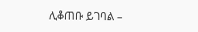ሊቆጠቡ ይገባል –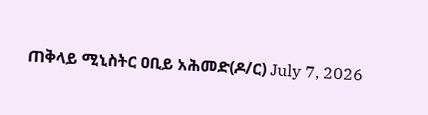ጠቅላይ ሚኒስትር ዐቢይ አሕመድ(ዶ/ር) July 7, 2026